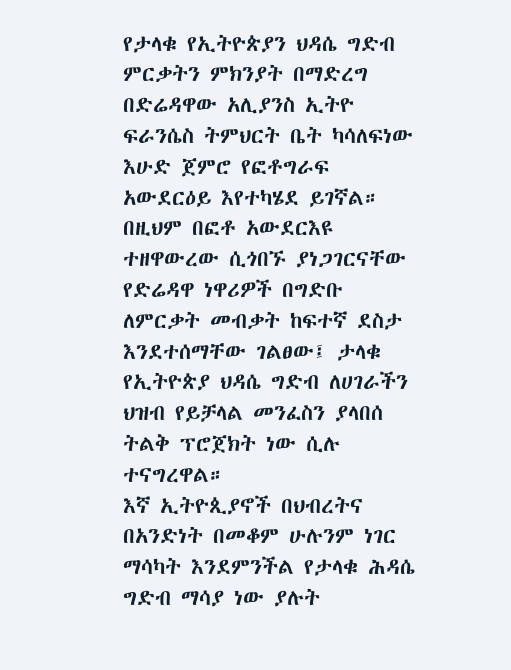የታላቁ የኢትዮጵያን ህዳሴ ግድብ ምርቃትን ምክንያት በማድረግ በድሬዳዋው አሊያንስ ኢትዮ ፍራንሴስ ትምህርት ቤት ካሳለፍነው እሁድ ጀምሮ የፎቶግራፍ አውደርዕይ እየተካሄደ ይገኛል።
በዚህም በፎቶ አውደርእዩ ተዘዋውረው ሲጎበኙ ያነጋገርናቸው የድሬዳዋ ነዋሪዎች በግድቡ ለምርቃት መብቃት ከፍተኛ ደስታ እንደተሰማቸው ገልፀው፤ ታላቁ የኢትዮጵያ ህዳሴ ግድብ ለሀገራችን ህዝብ የይቻላል መንፈስን ያላበሰ ትልቅ ፕሮጀክት ነው ሲሉ ተናግረዋል።
እኛ ኢትዮጲያኖች በህብረትና በአንድነት በመቆም ሁሉንም ነገር ማሳካት እንደምንችል የታላቁ ሕዳሴ ግድብ ማሳያ ነው ያሉት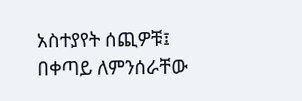አስተያየት ሰጪዎቹ፤ በቀጣይ ለምንሰራቸው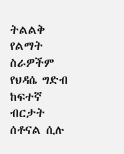ትልልቅ የልማት ስራዎችም የህዳሴ ግድብ ከፍተኛ ብርታት ሰቶናል ሲሉ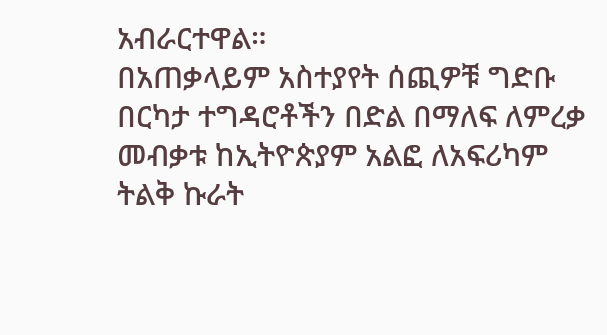አብራርተዋል።
በአጠቃላይም አስተያየት ሰጪዎቹ ግድቡ በርካታ ተግዳሮቶችን በድል በማለፍ ለምረቃ መብቃቱ ከኢትዮጵያም አልፎ ለአፍሪካም ትልቅ ኩራት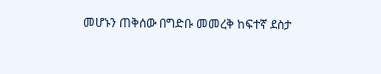መሆኑን ጠቅሰው በግድቡ መመረቅ ከፍተኛ ደስታ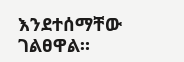እንደተሰማቸው ገልፀዋል።